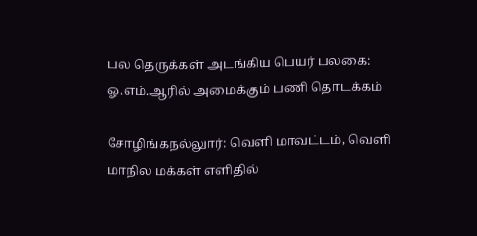பல தெருக்கள் அடங்கிய பெயர் பலகை: ஓ.எம்.ஆரில் அமைக்கும் பணி தொடக்கம்

சோழிங்கநல்லுார்: வெளி மாவட்டம், வெளி மாநில மக்கள் எளிதில்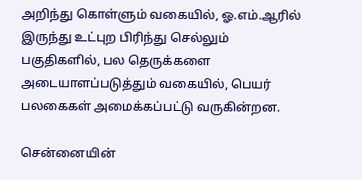அறிந்து கொள்ளும் வகையில், ஓ.எம்.ஆரில் இருந்து உட்புற பிரிந்து செல்லும் பகுதிகளில், பல தெருக்களை அடையாளப்படுத்தும் வகையில், பெயர் பலகைகள் அமைக்கப்பட்டு வருகின்றன.

சென்னையின்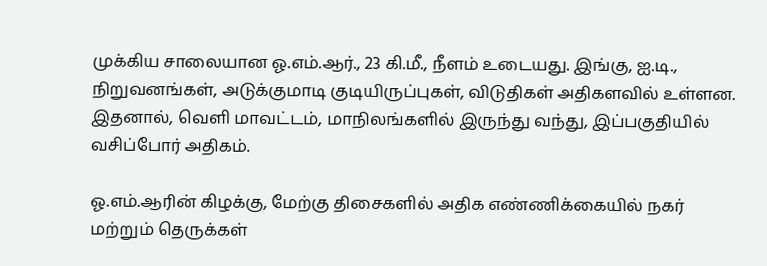முக்கிய சாலையான ஓ.எம்.ஆர்., 23 கி.மீ., நீளம் உடையது. இங்கு, ஐ.டி., நிறுவனங்கள், அடுக்குமாடி குடியிருப்புகள், விடுதிகள் அதிகளவில் உள்ளன. இதனால், வெளி மாவட்டம், மாநிலங்களில் இருந்து வந்து, இப்பகுதியில் வசிப்போர் அதிகம்.

ஓ.எம்.ஆரின் கிழக்கு, மேற்கு திசைகளில் அதிக எண்ணிக்கையில் நகர் மற்றும் தெருக்கள்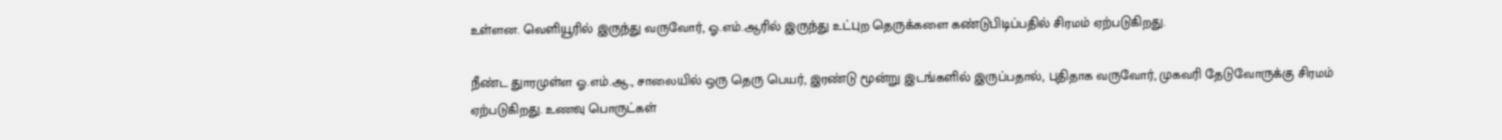உள்ளன. வெளியூரில் இருந்து வருவோர், ஓ.எம்.ஆரில் இருந்து உட்புற தெருக்களை கண்டுபிடிப்பதில் சிரமம் ஏற்படுகிறது.

நீண்ட துாரமுள்ள ஓ.எம்.ஆ., சாலையில் ஒரு தெரு பெயர், இரண்டு மூன்று இடங்களில் இருப்பதால், புதிதாக வருவோர், முகவரி தேடுவோருக்கு சிரமம் ஏற்படுகிறது. உணவு பொருட்கள்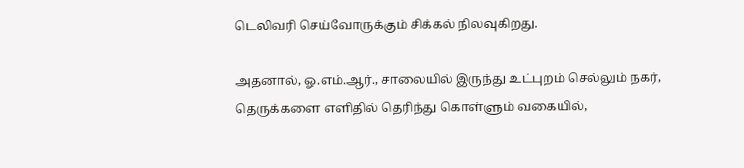டெலிவரி செய்வோருக்கும் சிக்கல் நிலவுகிறது.

அதனால், ஓ.எம்.ஆர்., சாலையில் இருந்து உட்புறம் செல்லும் நகர், தெருக்களை எளிதில் தெரிந்து கொள்ளும் வகையில்,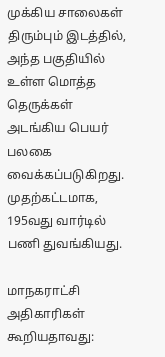முக்கிய சாலைகள் திரும்பும் இடத்தில், அந்த பகுதியில் உள்ள மொத்த தெருக்கள் அடங்கிய பெயர் பலகை வைக்கப்படுகிறது. முதற்கட்டமாக, 195வது வார்டில் பணி துவங்கியது.

மாநகராட்சி அதிகாரிகள் கூறியதாவது: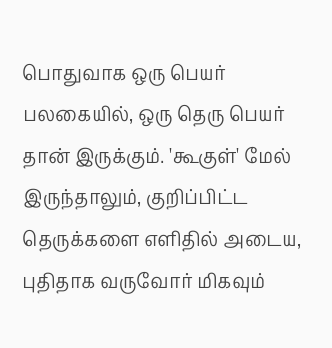பொதுவாக ஒரு பெயர் பலகையில், ஒரு தெரு பெயர் தான் இருக்கும். 'கூகுள்' மேல் இருந்தாலும், குறிப்பிட்ட தெருக்களை எளிதில் அடைய, புதிதாக வருவோர் மிகவும்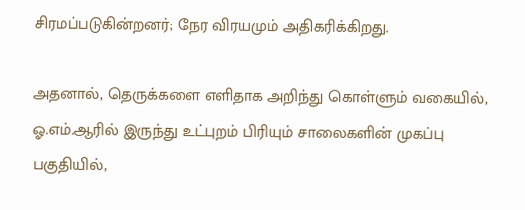சிரமப்படுகின்றனர்; நேர விரயமும் அதிகரிக்கிறது.

அதனால், தெருக்களை எளிதாக அறிந்து கொள்ளும் வகையில், ஓ.எம்.ஆரில் இருந்து உட்புறம் பிரியும் சாலைகளின் முகப்பு பகுதியில்,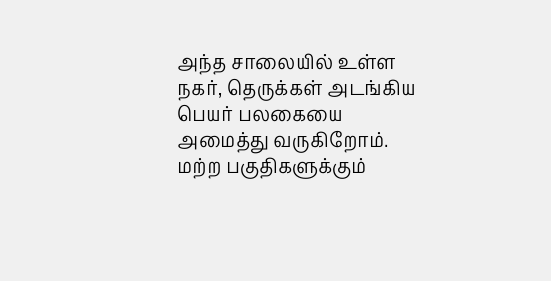அந்த சாலையில் உள்ள நகர், தெருக்கள் அடங்கிய பெயர் பலகையை அமைத்து வருகிறோம். மற்ற பகுதிகளுக்கும்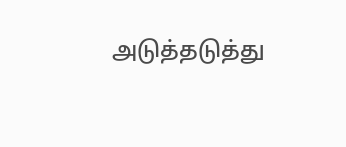அடுத்தடுத்து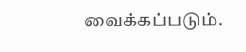வைக்கப்படும்.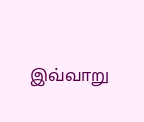இவ்வாறு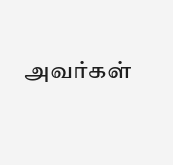அவர்கள்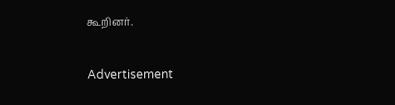கூறினர்.

Advertisement